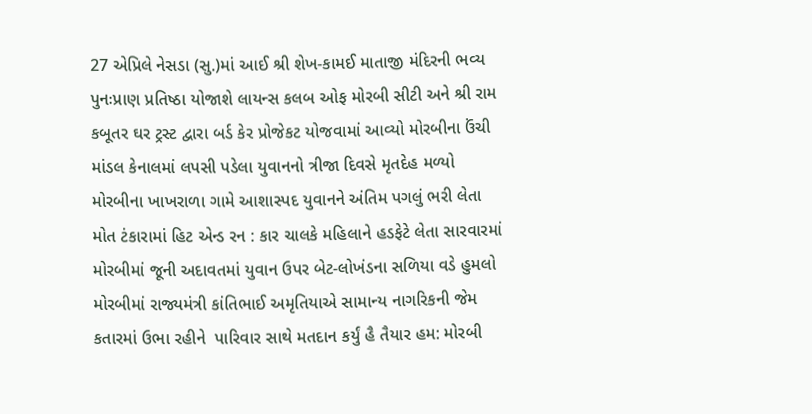27 એપ્રિલે નેસડા (સુ.)માં આઈ શ્રી શેખ-કામઈ માતાજી મંદિરની ભવ્ય પુનઃપ્રાણ પ્રતિષ્ઠા યોજાશે લાયન્સ કલબ ઓફ મોરબી સીટી અને શ્રી રામ કબૂતર ઘર ટ્રસ્ટ દ્વારા બર્ડ કેર પ્રોજેકટ યોજવામાં આવ્યો મોરબીના ઉંચી માંડલ કેનાલમાં લપસી પડેલા યુવાનનો ત્રીજા દિવસે મૃતદેહ મળ્યો મોરબીના ખાખરાળા ગામે આશાસ્પદ યુવાનને અંતિમ પગલું ભરી લેતા મોત ટંકારામાં હિટ એન્ડ રન : કાર ચાલકે મહિલાને હડફેટે લેતા સારવારમાં મોરબીમાં જૂની અદાવતમાં યુવાન ઉપર બેટ-લોખંડના સળિયા વડે હુમલો મોરબીમાં રાજ્યમંત્રી કાંતિભાઈ અમૃતિયાએ સામાન્ય નાગરિકની જેમ કતારમાં ઉભા રહીને  પારિવાર સાથે મતદાન કર્યું હૈ તૈયાર હમ: મોરબી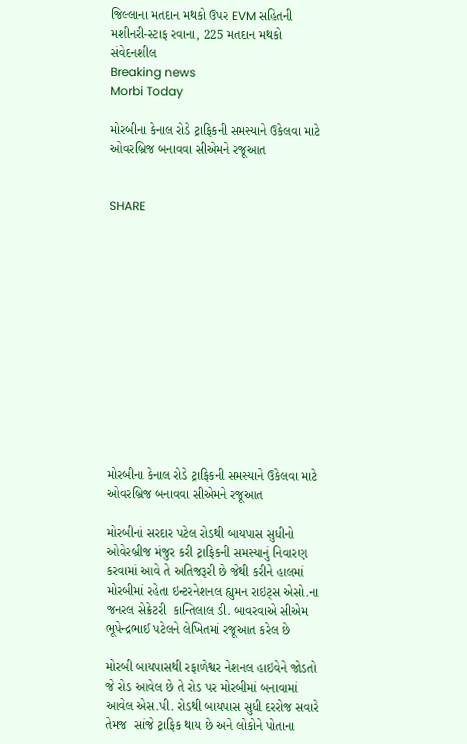જિલ્લાના મતદાન મથકો ઉપર EVM સહિતની મશીનરી-સ્ટાફ રવાના, 225 મતદાન મથકો સંવેદનશીલ
Breaking news
Morbi Today

મોરબીના કેનાલ રોડે ટ્રાફિકની સમસ્યાને ઉકેલવા માટે ઓવરબ્રિજ બનાવવા સીએમને રજૂઆત


SHARE













મોરબીના કેનાલ રોડે ટ્રાફિકની સમસ્યાને ઉકેલવા માટે ઓવરબ્રિજ બનાવવા સીએમને રજૂઆત

મોરબીનાં સરદાર પટેલ રોડથી બાયપાસ સુધીનો ઓવેરબ્રીજ મંજુર કરી ટ્રાફિકની સમસ્યાનું નિવારણ કરવામાં આવે તે અતિજરૂરી છે જેથી કરીને હાલમાં મોરબીમાં રહેતા ઇન્ટરનેશનલ હ્યુમન રાઇટ્સ એસો.ના જનરલ સેક્રેટરી  કાન્તિલાલ ડી. બાવરવાએ સીએમ ભૂપેન્દ્રભાઈ પટેલને લેખિતમાં રજૂઆત કરેલ છે

મોરબી બાયપાસથી રફાળેશ્વર નેશનલ હાઇવેને જોડતો જે રોડ આવેલ છે તે રોડ પર મોરબીમાં બનાવામાં આવેલ એસ.પી. રોડથી બાયપાસ સુધી દરરોજ સવારે તેમજ  સાંજે ટ્રાફિક થાય છે અને લોકોને પોતાના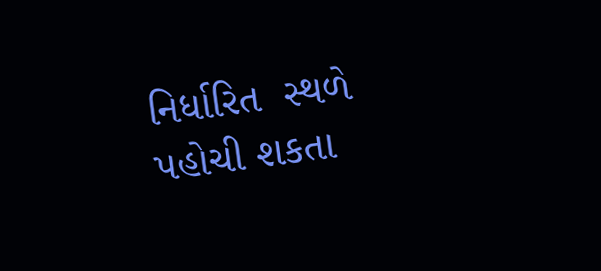નિર્ધારિત  સ્થળે પહોચી શકતા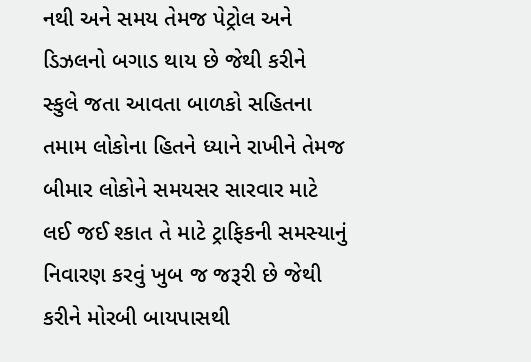નથી અને સમય તેમજ પેટ્રોલ અને ડિઝલનો બગાડ થાય છે જેથી કરીને સ્કુલે જતા આવતા બાળકો સહિતના તમામ લોકોના હિતને ધ્યાને રાખીને તેમજ બીમાર લોકોને સમયસર સારવાર માટે લઈ જઈ શ્કાત તે માટે ટ્રાફિકની સમસ્યાનું નિવારણ કરવું ખુબ જ જરૂરી છે જેથી કરીને મોરબી બાયપાસથી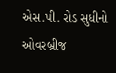એસ.પી. રોડ સુધીનો ઓવરબ્રીજ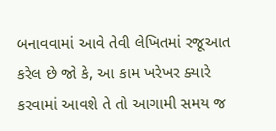બનાવવામાં આવે તેવી લેખિતમાં રજૂઆત કરેલ છે જો કે, આ કામ ખરેખર ક્યારે કરવામાં આવશે તે તો આગામી સમય જ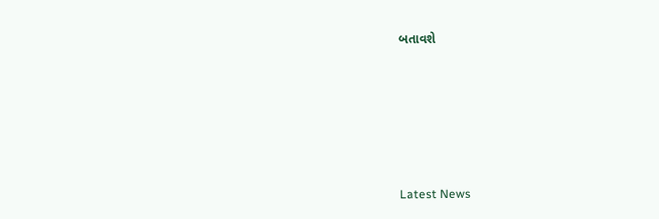બતાવશે






Latest News